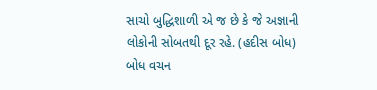સાચો બુદ્ધિશાળી એ જ છે કે જે અજ્ઞાની લોકોની સોબતથી દૂર રહે. (હદીસ બોધ)
બોધ વચન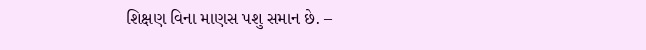શિક્ષણ વિના માણસ પશુ સમાન છે. –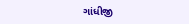ગાંધીજી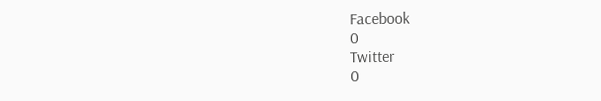Facebook
0
Twitter
0